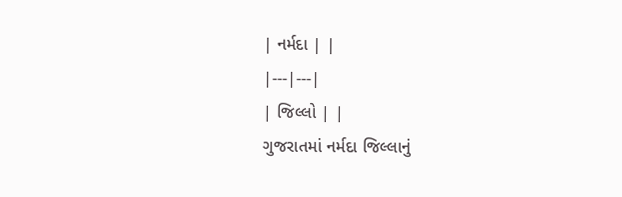| નર્મદા | |
|---|---|
| જિલ્લો | |
ગુજરાતમાં નર્મદા જિલ્લાનું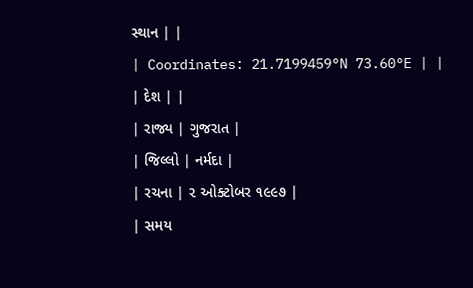સ્થાન | |
| Coordinates: 21.7199459°N 73.60°E | |
| દેશ | |
| રાજ્ય | ગુજરાત |
| જિલ્લો | નર્મદા |
| રચના | ૨ ઓક્ટોબર ૧૯૯૭ |
| સમય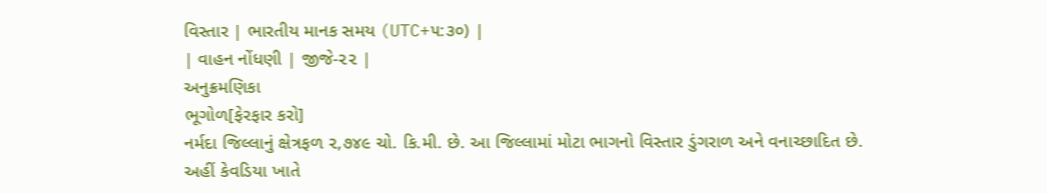વિસ્તાર | ભારતીય માનક સમય (UTC+૫:૩૦) |
| વાહન નોંધણી | જીજે-૨૨ |
અનુક્રમણિકા
ભૂગોળ[ફેરફાર કરો]
નર્મદા જિલ્લાનું ક્ષેત્રફળ ૨,૭૪૯ ચો. કિ.મી. છે. આ જિલ્લામાં મોટા ભાગનો વિસ્તાર ડુંગરાળ અને વનાચ્છાદિત છે.
અહીં કેવડિયા ખાતે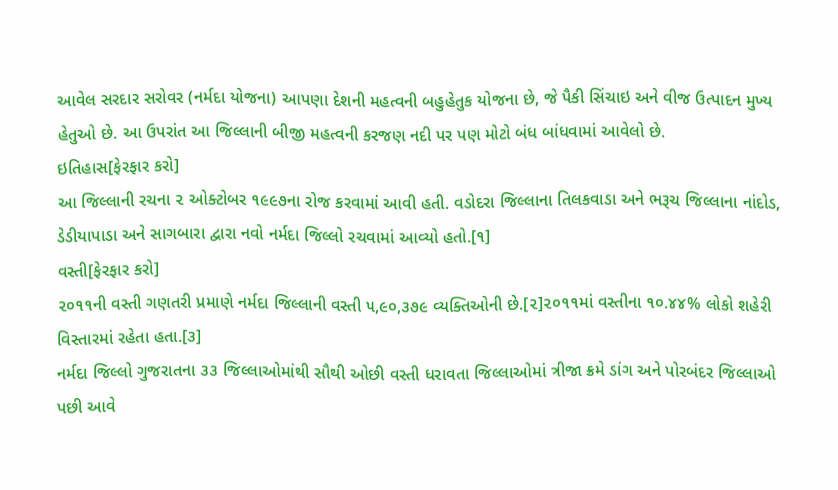આવેલ સરદાર સરોવર (નર્મદા યોજના) આપણા દેશની મહત્વની બહુહેતુક યોજના છે, જે પૈકી સિંચાઇ અને વીજ ઉત્પાદન મુખ્ય હેતુઓ છે. આ ઉપરાંત આ જિલ્લાની બીજી મહત્વની કરજણ નદી પર પણ મોટો બંધ બાંધવામાં આવેલો છે.
ઇતિહાસ[ફેરફાર કરો]
આ જિલ્લાની રચના ૨ ઓક્ટોબર ૧૯૯૭ના રોજ કરવામાં આવી હતી. વડોદરા જિલ્લાના તિલકવાડા અને ભરૂચ જિલ્લાના નાંદોડ, ડેડીયાપાડા અને સાગબારા દ્વારા નવો નર્મદા જિલ્લો રચવામાં આવ્યો હતો.[૧]
વસ્તી[ફેરફાર કરો]
૨૦૧૧ની વસ્તી ગણતરી પ્રમાણે નર્મદા જિલ્લાની વસ્તી ૫,૯૦,૩૭૯ વ્યક્તિઓની છે.[૨]૨૦૧૧માં વસ્તીના ૧૦.૪૪% લોકો શહેરી વિસ્તારમાં રહેતા હતા.[૩]
નર્મદા જિલ્લો ગુજરાતના ૩૩ જિલ્લાઓમાંથી સૌથી ઓછી વસ્તી ધરાવતા જિલ્લાઓમાં ત્રીજા ક્રમે ડાંગ અને પોરબંદર જિલ્લાઓ પછી આવે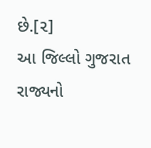છે.[૨]
આ જિલ્લો ગુજરાત રાજ્યનો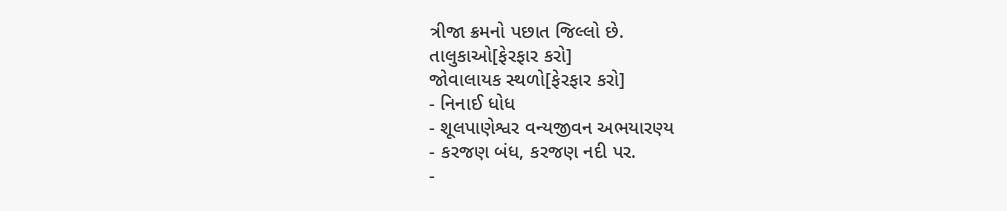ત્રીજા ક્રમનો પછાત જિલ્લો છે.
તાલુકાઓ[ફેરફાર કરો]
જોવાલાયક સ્થળો[ફેરફાર કરો]
- નિનાઈ ધોધ
- શૂલપાણેશ્વર વન્યજીવન અભયારણ્ય
- કરજણ બંધ, કરજણ નદી પર.
-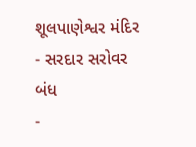શૂલપાણેશ્વર મંદિર
- સરદાર સરોવર બંધ
-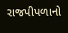રાજપીપળાનો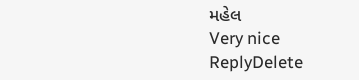મહેલ
Very nice
ReplyDelete